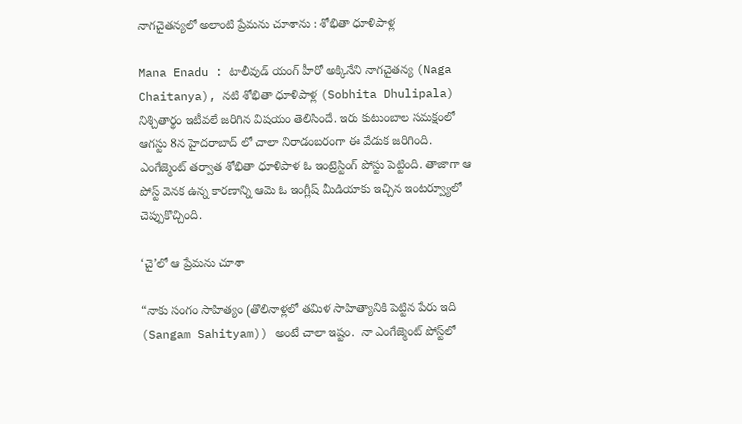నాగచైతన్యలో అలాంటి ప్రేమను చూశాను : శోభితా ధూళిపాళ్ల

Mana Enadu : టాలీవుడ్ యంగ్ హీరో అక్కినేని నాగచైతన్య (Naga Chaitanya), నటి శోభితా ధూళిపాళ్ల (Sobhita Dhulipala) నిశ్చితార్థం ఇటీవలే జరిగిన విషయం తెలిసిందే. ఇరు కుటుంబాల సమక్షంలో ఆగస్టు 8న హైదరాబాద్ లో చాలా నిరాడంబరంగా ఈ వేడుక జరిగింది. ఎంగేజ్మెంట్ తర్వాత శోభితా ధూళిపాళ ఓ ఇంట్రెస్టింగ్ పోస్టు పెట్టింది. తాజాగా ఆ పోస్ట్‌ వెనక ఉన్న కారణాన్ని ఆమె ఓ ఇంగ్లీష్ మీడియాకు ఇచ్చిన ఇంటర్వ్యూలో చెప్పుకొచ్చింది.

‘చై’లో ఆ ప్రేమను చూశా

“నాకు సంగం సాహిత్యం (తొలినాళ్లలో తమిళ సాహిత్యానికి పెట్టిన పేరు ఇది (Sangam Sahityam)) అంటే చాలా ఇష్టం.  నా ఎంగేజ్మెంట్ పోస్ట్‌లో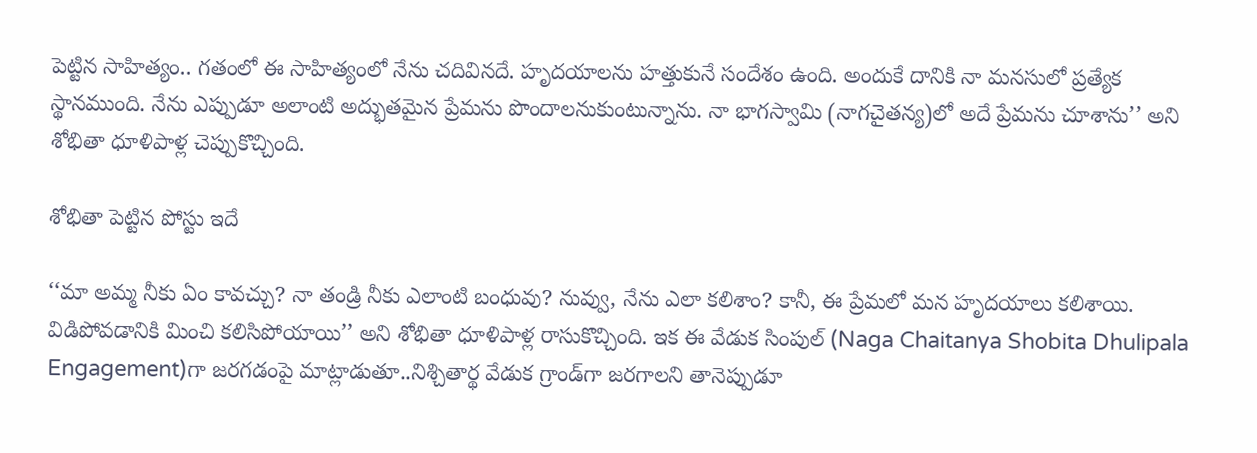పెట్టిన సాహిత్యం.. గతంలో ఈ సాహిత్యంలో నేను చదివినదే. హృదయాలను హత్తుకునే సందేశం ఉంది. అందుకే దానికి నా మనసులో ప్రత్యేక స్థానముంది. నేను ఎప్పుడూ అలాంటి అద్భుతమైన ప్రేమను పొందాలనుకుంటున్నాను. నా భాగస్వామి (నాగచైతన్య)లో అదే ప్రేమను చూశాను’’ అని శోభితా ధూళిపాళ్ల చెప్పుకొచ్చింది.

శోభితా పెట్టిన పోస్టు ఇదే

‘‘మా అమ్మ నీకు ఏం కావచ్చు? నా తండ్రి నీకు ఎలాంటి బంధువు? నువ్వు, నేను ఎలా కలిశాం? కానీ, ఈ ప్రేమలో మన హృదయాలు కలిశాయి. విడిపోవడానికి మించి కలిసిపోయాయి’’ అని శోభితా ధూళిపాళ్ల రాసుకొచ్చింది. ఇక ఈ వేడుక సింపుల్‌ (Naga Chaitanya Shobita Dhulipala Engagement)గా జరగడంపై మాట్లాడుతూ..నిశ్చితార్థ వేడుక గ్రాండ్‌గా జరగాలని తానెప్పుడూ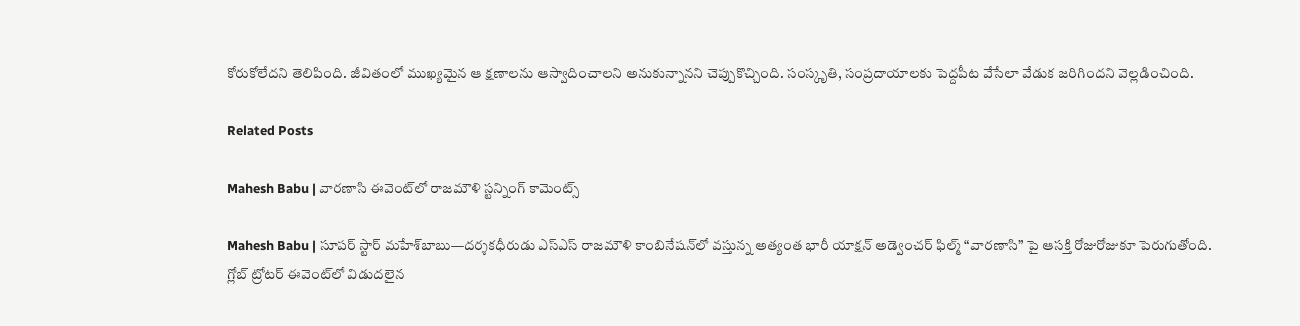కోరుకోలేదని తెలిపింది. జీవితంలో ముఖ్యమైన ఆ క్షణాలను ఆస్వాదించాలని అనుకున్నానని చెప్పుకొచ్చింది. సంస్కృతి, సంప్రదాయాలకు పెద్దపీట వేసేలా వేడుక జరిగిందని వెల్లడించింది.

Related Posts

Mahesh Babu | వారణాసి ఈవెంట్‌లో రాజమౌళి స్ట‌న్నింగ్ కామెంట్స్

Mahesh Babu | సూపర్ స్టార్ మహేశ్‌బాబు—దర్శకధీరుడు ఎస్‌ఎస్‌ రాజమౌళి కాంబినేషన్‌లో వస్తున్న అత్యంత భారీ యాక్షన్ అడ్వెంచర్ ఫిల్మ్ “వారణాసి” పై ఆసక్తి రోజురోజుకూ పెరుగుతోంది. గ్లోబ్ ట్రోటర్ ఈవెంట్‌లో విడుదలైన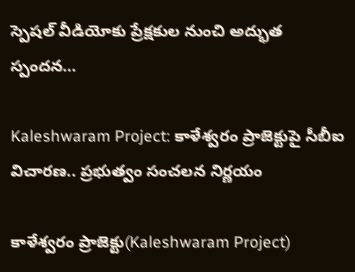స్పెషల్ వీడియోకు ప్రేక్షకుల నుంచి అద్భుత స్పందన…

Kaleshwaram Project: కాళేశ్వరం ప్రాజెక్టుపై సీబీఐ విచారణ.. ప్రభుత్వం సంచలన నిర్ణయం

కాళేశ్వరం ప్రాజెక్టు(Kaleshwaram Project)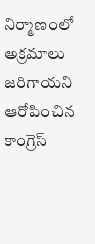నిర్మాణంలో అక్రమాలు జరిగాయని ఆరోపించిన కాంగ్రెస్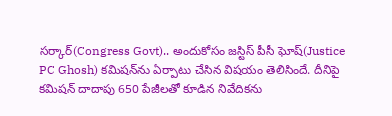సర్కార్(Congress Govt).. అందుకోసం జస్టిస్ పీసీ ఘోష్(Justice PC Ghosh) కమిషన్‌ను ఏర్పాటు చేసిన విషయం తెలిసిందే. దీనిపై కమిషన్ దాదాపు 650 పేజీలతో కూడిన నివేదికను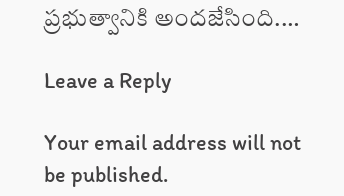ప్రభుత్వానికి అందజేసింది.…

Leave a Reply

Your email address will not be published.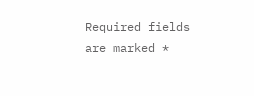Required fields are marked *